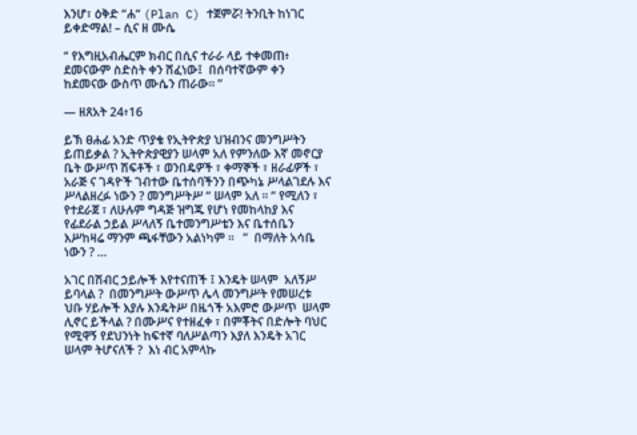እንሆ፣ ዕቅድ “ሐ“ (Plan C) ተጀምሯ! ትንቢት ከነገር ይቀድማል! – ሲና ዘ ሙሴ

“ የእግዚአብሔርም ክብር በሲና ተራራ ላይ ተቀመጠ፥ ደመናውም ስድስት ቀን ሸፈነው፤  በሰባተኛውም ቀን ከደመናው ውስጥ ሙሴን ጠራው። ”

— ዘጸአት 24፥16

ይኽ ፀሐፊ አንድ ጥያቄ የኢትዮጵያ ህዝብንና መንግሥትን ይጠይቃል ? ኢትዮጵያዊያን ሠላም አለ የምንለው እኛ መኖርያ ቤት ውሥጥ ሽፍቶች ፣ ወንበዴዎች ፣ ቀማኞች ፣ ዘራፊዎች ፣ አራጅ ና ገዳዮች ገብተው ቤተሰባችንን በጭካኔ ሥላልገደሉ እና ሥላልዘረፉ ነውን ? መንግሥትሥ “ ሠላም አለ ። “ የሚለን ፣  የተደራጀ ፣ ለሁሉም ግዳጅ ዝግጁ የሆነ የመከላከያ እና የፊደራል ኃይል ሥላለኝ ቤተመንግሥቴን እና ቤተሰቤን እሥከዛሬ ማንም ጫፋቸውን አልነካም ።   ”  በማለት አሳቤ ነውን ? …

አገር በሽብር ኃይሎች እየተናጠች ፤ እንዴት ሠላም  አለኝሥ ይባላል ?  በመንግሥት ውሥጥ ሌላ መንግሥት የመሠረቱ ህቡ ሃይሎች እያሉ እንዴትሥ በዜጎች አእምሮ ውሥጥ  ሠላም ሊኖር ይችላል ? በሙሥና የተዘፈቀ ፣ በምቾትና በድሎት ባህር የሚዋኝ የደህንነት ከፍተኛ ባለሥልጣን እያለ እንዴት አገር ሠላም ትሆናለች ?  እነ ብር አምላኩ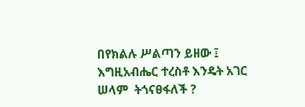በየክልሉ ሥልጣን ይዘው ፤ እግዚአብሔር ተረስቶ እንዴት አገር ሠላም  ትጎናፀፋለች ?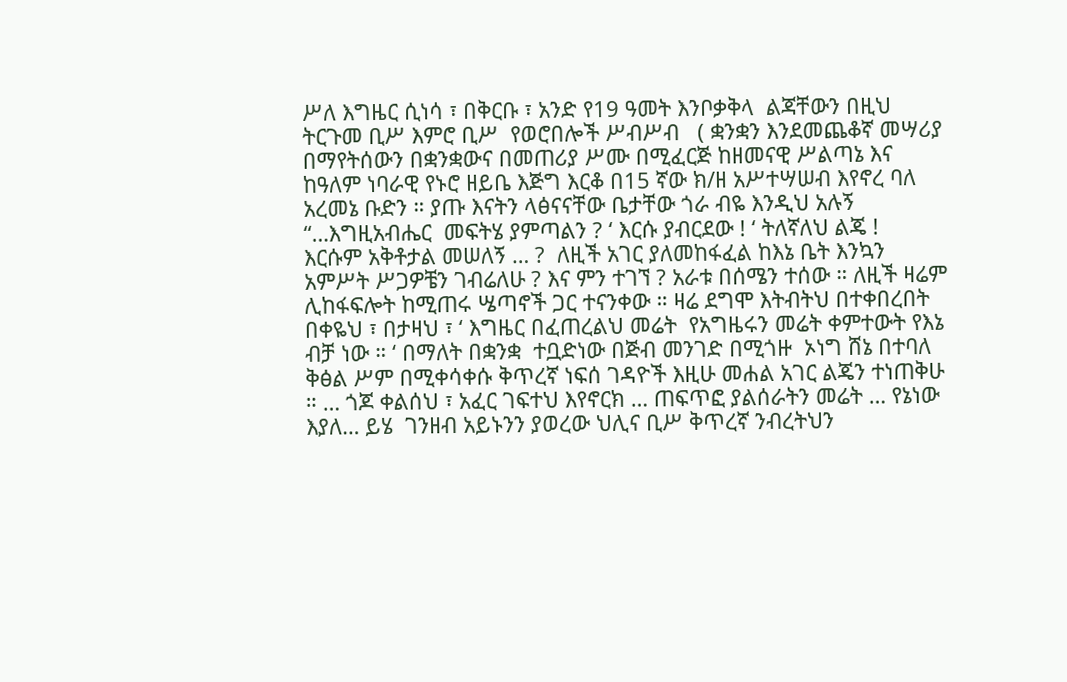ሥለ እግዜር ሲነሳ ፣ በቅርቡ ፣ አንድ የ19 ዓመት እንቦቃቅላ  ልጃቸውን በዚህ ትርጉመ ቢሥ እምሮ ቢሥ  የወሮበሎች ሥብሥብ   ( ቋንቋን እንደመጨቆኛ መሣሪያ  በማየትሰውን በቋንቋውና በመጠሪያ ሥሙ በሚፈርጅ ከዘመናዊ ሥልጣኔ እና ከዓለም ነባራዊ የኑሮ ዘይቤ እጅግ እርቆ በ15 ኛው ክ/ዘ አሥተሣሠብ እየኖረ ባለ አረመኔ ቡድን ። ያጡ እናትን ላፅናናቸው ቤታቸው ጎራ ብዬ እንዲህ አሉኝ “…እግዚአብሔር  መፍትሄ ያምጣልን ? ‘ እርሱ ያብርደው ! ‘ ትለኛለህ ልጄ !  እርሱም አቅቶታል መሠለኝ … ?  ለዚች አገር ያለመከፋፈል ከእኔ ቤት እንኳን አምሥት ሥጋዎቼን ገብሬለሁ ? እና ምን ተገኘ ? አራቱ በሰሜን ተሰው ። ለዚች ዛሬም ሊከፋፍሎት ከሚጠሩ ሤጣኖች ጋር ተናንቀው ። ዛሬ ደግሞ እትብትህ በተቀበረበት  በቀዬህ ፣ በታዛህ ፣ ‘ እግዜር በፈጠረልህ መሬት  የአግዜሩን መሬት ቀምተውት የእኔ ብቻ ነው ። ‘ በማለት በቋንቋ  ተቧድነው በጅብ መንገድ በሚጎዙ  ኦነግ ሸኔ በተባለ ቅፅል ሥም በሚቀሳቀሱ ቅጥረኛ ነፍሰ ገዳዮች እዚሁ መሐል አገር ልጄን ተነጠቅሁ ። … ጎጆ ቀልሰህ ፣ አፈር ገፍተህ እየኖርክ … ጠፍጥፎ ያልሰራትን መሬት … የኔነው እያለ… ይሄ  ገንዘብ አይኑንን ያወረው ህሊና ቢሥ ቅጥረኛ ንብረትህን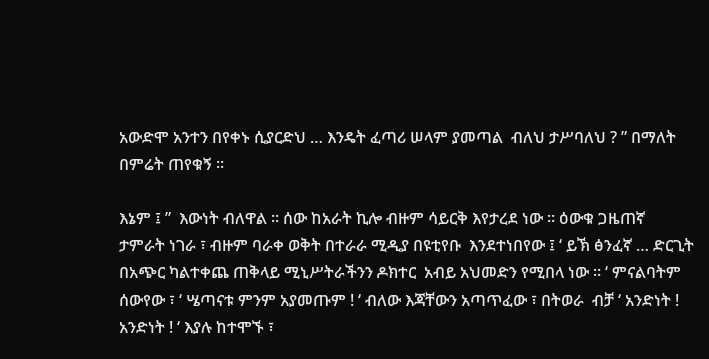አውድሞ አንተን በየቀኑ ሲያርድህ … እንዴት ፈጣሪ ሠላም ያመጣል  ብለህ ታሥባለህ ? ” በማለት በምሬት ጠየቁኝ ።

እኔም ፤ ”  እውነት ብለዋል ። ሰው ከአራት ኪሎ ብዙም ሳይርቅ እየታረደ ነው ። ዕውቁ ጋዜጠኛ  ታምራት ነገራ ፣ ብዙም ባራቀ ወቅት በተራራ ሚዲያ በዩቲየቡ  እንደተነበየው ፤ ‘ ይኽ ፅንፈኛ … ድርጊት በአጭር ካልተቀጨ ጠቅላይ ሚኒሥትራችንን ዶክተር  አብይ አህመድን የሚበላ ነው ። ‘ ምናልባትም  ሰውየው ፣ ‘ ሤጣናቱ ምንም አያመጡም ! ‘ ብለው እጃቸውን አጣጥፈው ፣ በትወራ  ብቻ ‘ አንድነት ! አንድነት ! ‘ እያሉ ከተሞኙ ፣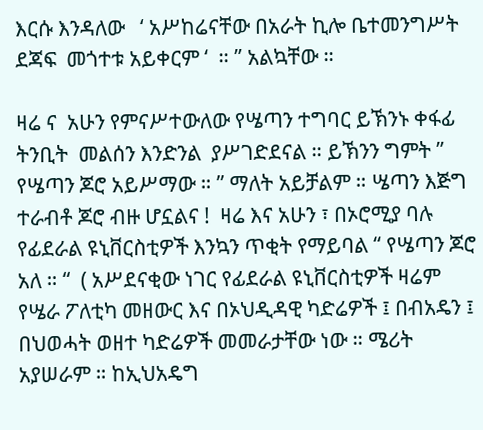እርሱ እንዳለው   ‘ አሥከሬናቸው በአራት ኪሎ ቤተመንግሥት ደጃፍ  መጎተቱ አይቀርም ‘  ። ” አልኳቸው ።

ዛሬ ና  አሁን የምናሥተውለው የሤጣን ተግባር ይኽንኑ ቀፋፊ ትንቢት  መልሰን እንድንል  ያሥገድደናል ። ይኽንን ግምት ” የሤጣን ጆሮ አይሥማው ። ” ማለት አይቻልም ። ሤጣን እጅግ  ተራብቶ ጆሮ ብዙ ሆኗልና !  ዛሬ እና አሁን ፣ በኦሮሚያ ባሉ የፊደራል ዩኒቨርስቲዎች እንኳን ጥቂት የማይባል “ የሤጣን ጆሮ አለ ። “  ( አሥደናቂው ነገር የፊደራል ዩኒቨርስቲዎች ዛሬም የሤራ ፖለቲካ መዘውር እና በኦህዲዳዊ ካድሬዎች ፤ በብአዴን ፤ በህወሓት ወዘተ ካድሬዎች መመራታቸው ነው ። ሜሪት አያሠራም ። ከኢህአዴግ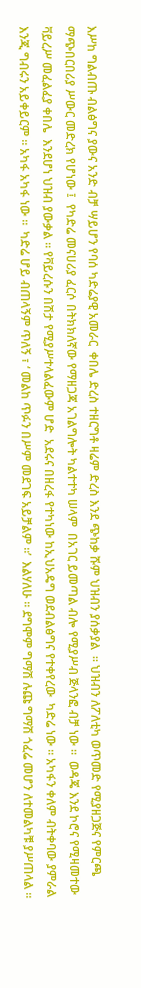እሥከ ግልብጡ ብልፅግና ያውና አንድ ብቻ ሣይሆን የባሰ ካድሬያዊ አመራር  ቀበሌ ድረስ ተዘርግቶ ዛሬም ድረስ እንደ ጭከቃ ሹም ህዝብን ያሰቃያል  ። ህዝብን ለፖለቲካ ወጥመድ የሚያዘጋጅና የምርጫ ማጭበርበሪያ ሥውር መድረክ የሆነው ፤  የካድሬ መናሀሪያ ፈርሶ በትክክለኛው የማዘጋጃ አገልግሎት ካልተተካ ሠላም  በአገር ይመጣል ብሎ የሚያሥብ ጅላንፎ ብቻ ነው ።  ወዳጄ እንደ ኮሮና የሚዛመተው ቫይረሥ መፈልፈያ ቀበሌ  እንደሆነ ህዝብ ያውቃል ። የቫይረሱን በሽታ የሚያሥተላልፈውም ሆድ  አደሩና በዘረፋ የተካነው ከኢህአዴግ ወደብልፅግና የተቀየረው  ካድሬ ነው ። አካፋን ቀለም ብትቀባው ያምራል እንጂ ግብሩን አይቀይርም ። አካፋ አካፋ ነው ።  ካድሬ ሆይ ብጠላኝም ጥለኝ ፣ ‘ መልከ ጥፉን በሥም መደገፍ አይቻልም ።’  እልሃለሁ ። ደግሞም ግማሽ ሉጩ ግማሽ ጎፈሬ መሆን ለተመልካቹ ያሥጠላል ።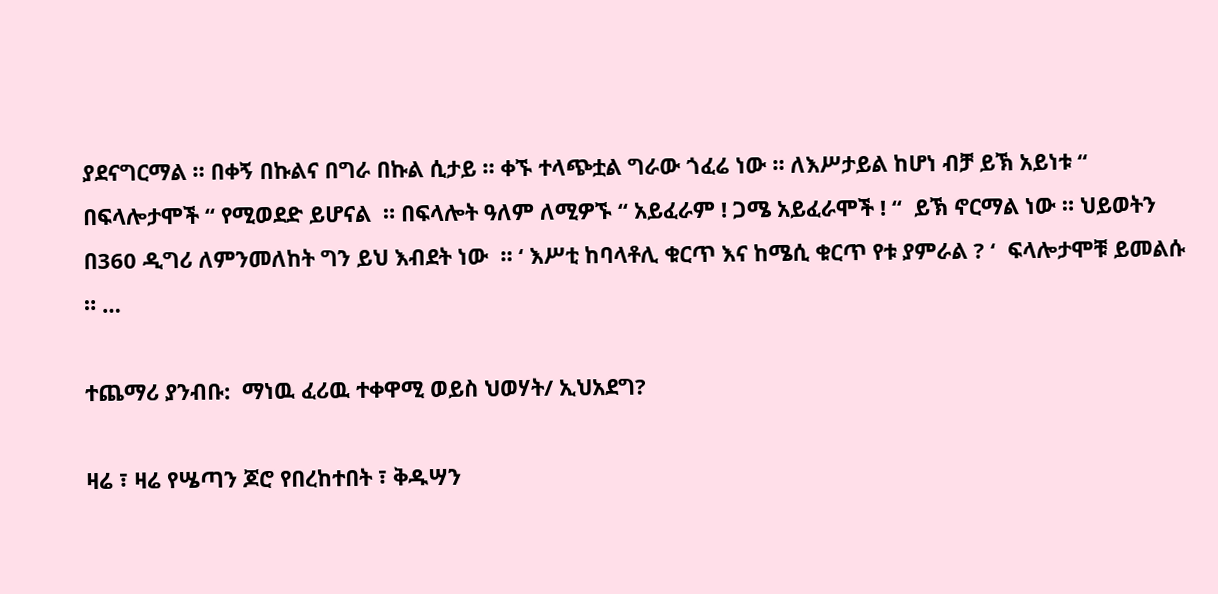ያደናግርማል ። በቀኝ በኩልና በግራ በኩል ሲታይ ። ቀኙ ተላጭቷል ግራው ጎፈሬ ነው ። ለእሥታይል ከሆነ ብቻ ይኽ አይነቱ “  በፍላሎታሞች “ የሚወደድ ይሆናል  ። በፍላሎት ዓለም ለሚዎኙ “ አይፈራም ! ጋሜ አይፈራሞች ! “  ይኽ ኖርማል ነው ። ህይወትን በ360 ዲግሪ ለምንመለከት ግን ይህ እብደት ነው  ። ‘ እሥቲ ከባላቶሊ ቁርጥ እና ከሜሲ ቁርጥ የቱ ያምራል ? ‘  ፍላሎታሞቹ ይመልሱ  ። …

ተጨማሪ ያንብቡ:  ማነዉ ፈሪዉ ተቀዋሚ ወይስ ህወሃት/ ኢህአደግ?

ዛሬ ፣ ዛሬ የሤጣን ጆሮ የበረከተበት ፣ ቅዱሣን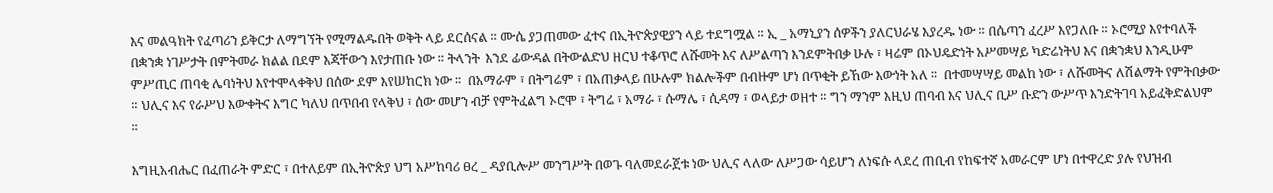እና መልዓክት የፈጣሪን ይቅርታ ለማግኘት የሚማልዱበት ወቅት ላይ ደርሰናል ። ሙሴ ያጋጠመው ፈተና በኢትዮጵያዊያን ላይ ተደግሟል ። ኢ _ አማኒያን ሰዎችን ያለርህራሄ እያረዱ ነው ። በሴጣን ፈረሥ እየጋለቡ ። ኦሮሚያ እየተባለች በቋንቋ ነገሥታት በምትመራ ክልል በደም እጃቸውን እየታጠቡ ነው ። ትላንት  እንደ ፊውዳል በትውልድህ ዘርህ ተቆጥሮ ለሹመት እና ለሥልጣን እንደምትበቃ ሁሉ ፣ ዛሬም በኦህዴድነት አሥመሣይ ካድሬነትህ እና በቋንቋህ እንዲሁም ምሥጢር ጠባቂ ሌባነትህ እየተሞላቀቅህ በሰው ደም እየሠከርክ ነው ።  በአማራም ፣ በትግሬም ፣ በአጠቃላይ በሁሉም ክልሎችም በብዙም ሆነ በጥቂት ይኸው እውነት አለ ።  በተመሣሣይ መልከ ነው ፣ ለሹመትና ለሽልማት የምትበቃው ። ህሊና እና የራሥህ እውቀትና እግር ካለህ በጥበብ የላቅህ ፣ ሰው መሆን ብቻ የምትፈልግ ኦሮሞ ፣ ትግሬ ፣ አማራ ፣ ሱማሌ ፣ ሲዳማ ፣ ወላይታ ወዘተ ። ግን ማንም እዚህ ጠባብ እና ህሊና ቢሥ ቡድን ውሥጥ እንድትገባ አይፈቅድልህም   ።

እግዚአብሔር በፈጠራት ምድር ፣ በተለይም በኢትዮጵያ ህግ አሥከባሪ ፀረ _ ዳያቢሎሥ መንግሥት በወጉ ባለመደራጀቱ ነው ህሊና ላለው ለሥጋው ሳይሆን ለነፍሱ ላደረ ጠቢብ የከፍተኛ አመራርም ሆነ በተዋረድ ያሉ የህዝብ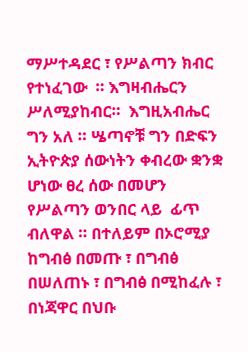ማሥተዳደር ፣ የሥልጣን ክብር የተነፈገው  ። እግዛብሔርን ሥለሚያከብር።  እግዚአብሔር ግን አለ ። ሤጣኖቹ ግን በድፍን ኢትዮጵያ ሰውነትን ቀብረው ቋንቋ ሆነው ፀረ ሰው በመሆን  የሥልጣን ወንበር ላይ  ፊጥ ብለዋል ። በተለይም በኦሮሚያ ከግብፅ በመጡ ፣ በግብፅ በሠለጠኑ ፣ በግብፅ በሚከፈሉ ፣  በነጃዋር በህቡ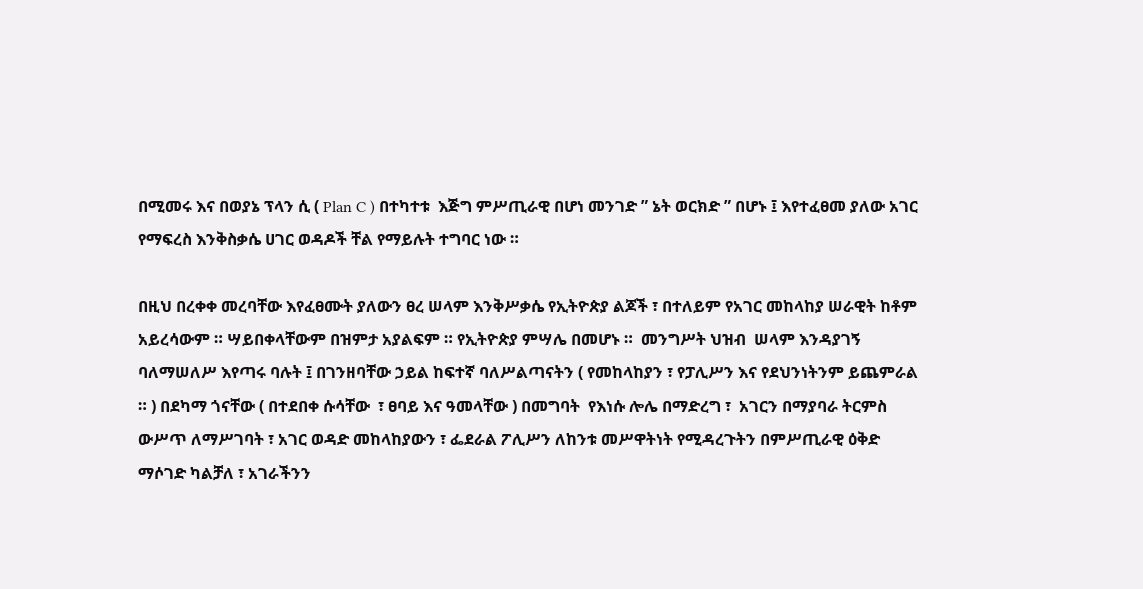በሚመሩ እና በወያኔ ፕላን ሲ ( Plan C ) በተካተቱ  እጅግ ምሥጢራዊ በሆነ መንገድ ” ኔት ወርክድ ” በሆኑ ፤ እየተፈፀመ ያለው አገር የማፍረስ እንቅስቃሴ ሀገር ወዳዶች ቸል የማይሉት ተግባር ነው ።

በዚህ በረቀቀ መረባቸው እየፈፀሙት ያለውን ፀረ ሠላም እንቅሥቃሴ የኢትዮጵያ ልጆች ፣ በተለይም የአገር መከላከያ ሠራዊት ከቶም አይረሳውም ። ሣይበቀላቸውም በዝምታ አያልፍም ። የኢትዮጵያ ምሣሌ በመሆኑ ።  መንግሥት ህዝብ  ሠላም እንዳያገኝ ባለማሠለሥ እየጣሩ ባሉት ፤ በገንዘባቸው ኃይል ከፍተኛ ባለሥልጣናትን ( የመከላከያን ፣ የፓሊሥን እና የደህንነትንም ይጨምራል ። ) በደካማ ጎናቸው ( በተደበቀ ሱሳቸው  ፣ ፀባይ እና ዓመላቸው ) በመግባት  የእነሱ ሎሌ በማድረግ ፣  አገርን በማያባራ ትርምስ ውሥጥ ለማሥገባት ፣ አገር ወዳድ መከላከያውን ፣ ፌደራል ፖሊሥን ለከንቱ መሥዋትነት የሚዳረጉትን በምሥጢራዊ ዕቅድ ማሶገድ ካልቻለ ፣ አገራችንን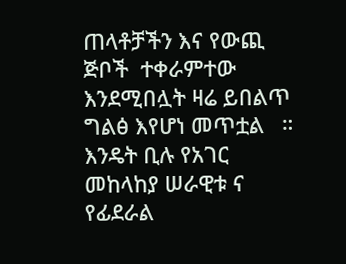ጠላቶቻችን እና የውጪ ጅቦች  ተቀራምተው እንደሚበሏት ዛሬ ይበልጥ ግልፅ እየሆነ መጥቷል   ። እንዴት ቢሉ የአገር መከላከያ ሠራዊቱ ና የፊደራል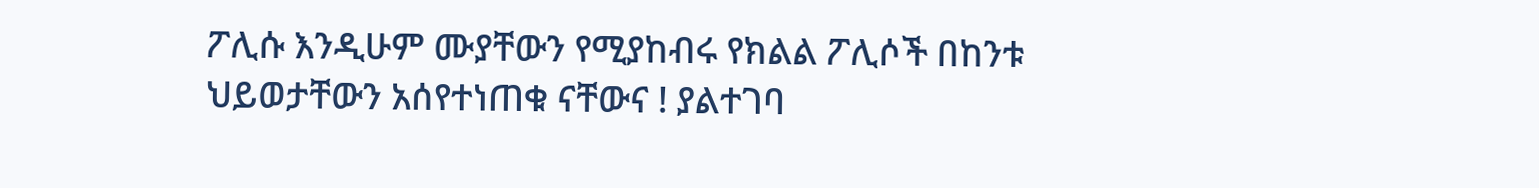ፖሊሱ እንዲሁም ሙያቸውን የሚያከብሩ የክልል ፖሊሶች በከንቱ ህይወታቸውን አሰየተነጠቁ ናቸውና ! ያልተገባ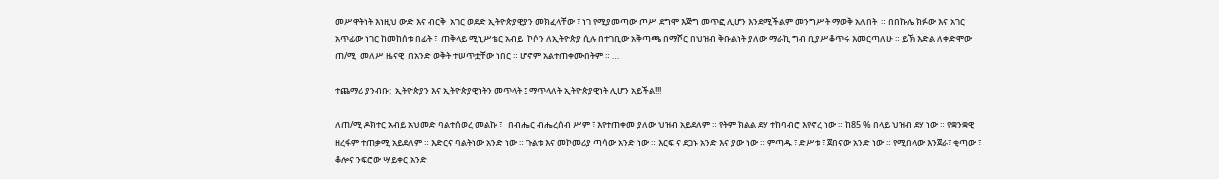መሥዋትነት እነዚህ ውድ እና ብርቅ  አገር ወደድ ኢትዮጵያዊያን መክፈላቸው ፣ ነገ የሚያመጣው ጦሥ ደግሞ እጅግ መጥፎ ሊሆን እንደሚችልም መንግሥት ማወቅ አለበት  ። በበኩሌ ክፉው እና አገር አጥፊው ነገር ከመከሰቱ በፊት ፣  ጠቅላይ ሚኒሥቴር አብይ  ኮሶን ለኢትዮጵያ ሲሉ በተገቢው አቅጣጫ በማሾር በህዝብ ቅቡልነት ያለው ማራኪ ግብ ቢያሥቆጥሩ እመርጣለሁ ። ይኽ እድል ለቀድሞው ጠ/ሚ  መለሥ ዜናዊ  በአንድ ወቅት ተሠጥቷቸው ነበር ። ሆኖም አልተጠቀሙበትም ። …

ተጨማሪ ያንብቡ:  ኢትዮጵያን እና ኢትዮጵያዊነትን መጥላት ፤ ማጥላለት ኢትዮጵያዊነት ሊሆን አይችል!!!

ለጠ/ሚ ዶክተር አብይ አህመድ ባልተሰወረ መልኩ ፣   በብሔር ብሔረሰብ ሥም ፣ እየተጠቀመ ያለው ህዝብ አይደለም ። የትም ክልል ደሃ ተከባብሮ እየኖረ ነው ። ከ85 % በላይ ህዝብ ደሃ ነው ። የቋንቋዊ ዘረፋም ተጠቃሚ አይደለም ። እድርና ባልትነው አንድ ነው ። ጉልቱ እና መኮመሪያ ጣሳው አንድ ነው ። እርፍ ና ደጋኑ አንድ እና ያው ነው ። ምጣዱ ፣ ድሥቱ ፣ ጀበናው አንድ ነው ። የሚበላው እንጀራ፣ ቂጣው ፣ ቆሎና ንፍሮው ሣይቀር አንድ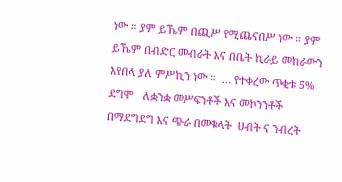ነው ። ያም ይኼም በጪሥ የሚጨናበሥ ነው ። ያም ይኼም በብድር መብራት እና በቤት ኪራይ መከራውን እየበላ ያለ ምሥኪን ነው ።  … የተቀረው ጥቂቱ 5% ደግሞ   ለቋንቋ መሥፍንቶች እና መኮንንቶች በማደግደግ እና ጭራ በመቁላት  ሀብት ና ንብረት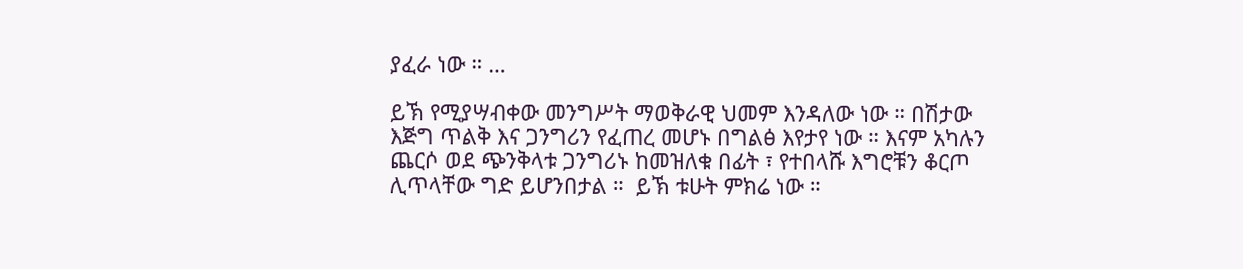ያፈራ ነው ። …

ይኽ የሚያሣብቀው መንግሥት ማወቅራዊ ህመም እንዳለው ነው ። በሽታው እጅግ ጥልቅ እና ጋንግሪን የፈጠረ መሆኑ በግልፅ እየታየ ነው ። እናም አካሉን ጨርሶ ወደ ጭንቅላቱ ጋንግሪኑ ከመዝለቁ በፊት ፣ የተበላሹ እግሮቹን ቆርጦ ሊጥላቸው ግድ ይሆንበታል ።  ይኽ ቱሁት ምክሬ ነው ።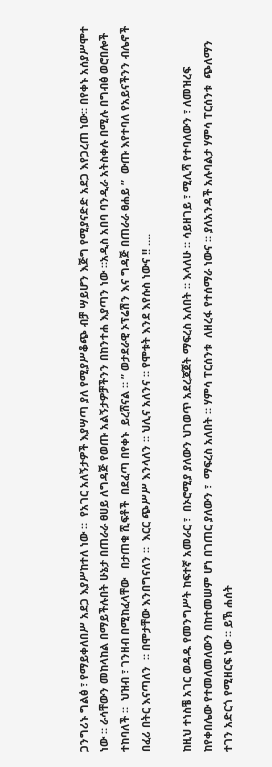ጋንግሪኑ ግልፅ ፣ የማይቀለበሥ አደጋ እያሥከተለ ነው ።  የአገር አለኝታዎች እያሣጣ ያለ የሚያሥቆጭ ብቻ ሣይሆን እጅግ የሚያናድድ አደጋ እየጋረጠ ነው። በየቀኑ አሰያሥሞተ ነው ። ራሳቸውን መከላከል በማይችሉበት ሁኔታ በጠራራ ፀሀይ ለግዳጅ የወጡ አልኝታዎቻችንን በከንተሐ እያጣን ነው ።አዲስ አበባ ባንዲራ አትስቀሉ በሚሉ በግብፅ ወሮበሎች ተከባለች ።  ህዝብ ፣ ገንዘብ በሚከፈላቸው   በታጠቁ ሺፍቶች  በደፈጣ በየቀኑ  ይረሸናል ። ” ወታደራዊ ኦፕሬሽን እና ግዳጅ በጠራራ ፀሐይ ”  ውጡ እየተባለ የአይናችንን ብሌኖች በፈሪ በትር እናጣለን  ። በሞታቸው እንበግናለን ።  እርር ጭሥሥ እንላለን ። ህሊና አለንና ። የሞቱት እንደ እየሱስ ነውና !! ….

ከዚህ ተነስቼ አገር ወዳዱ የመንግሥት ከፍተኛ አመራር ፣  በኦሮሚያ ያለውን ህገወጥ አደረጃጀት ማፍረስ አለበት ። እላለሁ ። ሳይዘገይ ፣ ሚሊሻ የተባለውን ፣ ለመዝረፍ ከየቀበሌው የተመለመለውን በከተመሠም ሆነ በገጠር ያለውን ፣  ማፍረስ አለበት ። ሃምሳ ፐርሰንቱ  ለዘረፋ የተሰማራ ነውና ። ያለአንዳች አሉባልታ ሃምሳ ፐርሰንቱ  ጭለማን ተገን አድርጎ የሚዘርፍ ነው ። ይኽ ሐሰት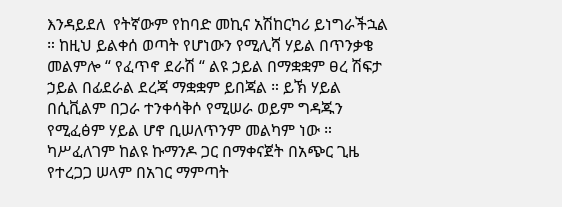እንዳይደለ  የትኛውም የከባድ መኪና አሽከርካሪ ይነግራችኋል ። ከዚህ ይልቀሰ ወጣት የሆነውን የሚሊሻ ሃይል በጥንቃቄ መልምሎ “ የፈጥኖ ደራሽ “ ልዩ ኃይል በማቋቋም ፀረ ሽፍታ ኃይል በፊደራል ደረጃ ማቋቋም ይበጃል ። ይኽ ሃይል በሲቪልም በጋራ ተንቀሳቅሶ የሚሠራ ወይም ግዳጁን የሚፈፅም ሃይል ሆኖ ቢሠለጥንም መልካም ነው ። ካሥፈለገም ከልዩ ኩማንዶ ጋር በማቀናጀት በአጭር ጊዜ የተረጋጋ ሠላም በአገር ማምጣት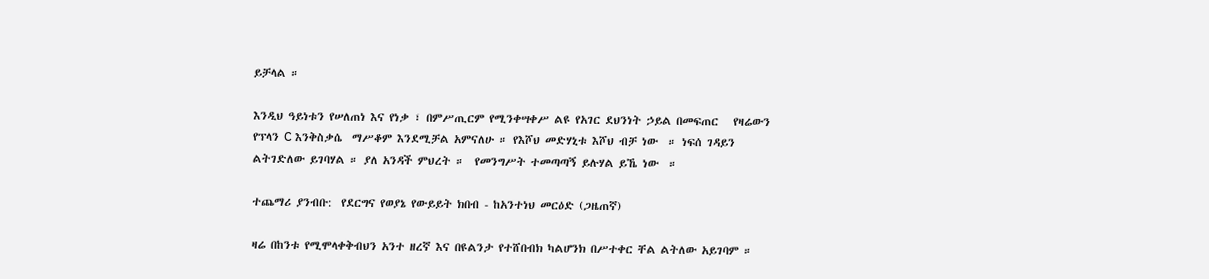ይቻላል ።

እንዲህ ዓይነቱን የሠለጠነ እና የነቃ ፣ በምሥጢርም የሚንቀሣቀሥ ልዩ የአገር ደህንነት ኃይል በመፍጠር   የዛሬውን  የፕላን C እንቅስቃሴ  ማሥቆም እንደሚቻል አምናለሁ ። የእሾህ መድሃኒቱ እሾህ ብቻ ነው  ። ነፍሰ ገዳይን ልትገድለው ይገባሃል ። ያለ አንዳች ምህረት ።  የመንግሥት ተመጣጣኝ ይሉሃል ይኼ ነው  ።

ተጨማሪ ያንብቡ:  የደርግና የወያኔ የውይይት ክበብ - ከአንተነህ መርዕድ (ጋዜጠኛ)

ዛሬ በከንቱ የሚሞላቀቅብህን አንተ ዘረኛ እና በዩልንታ የተሸበብክ ካልሆንክ በሥተቀር ቸል ልትለው አይገባም ።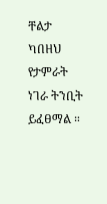ቸልታ ካበዘህ የታምራት ነገራ ትንቢት ይፈፀማል ።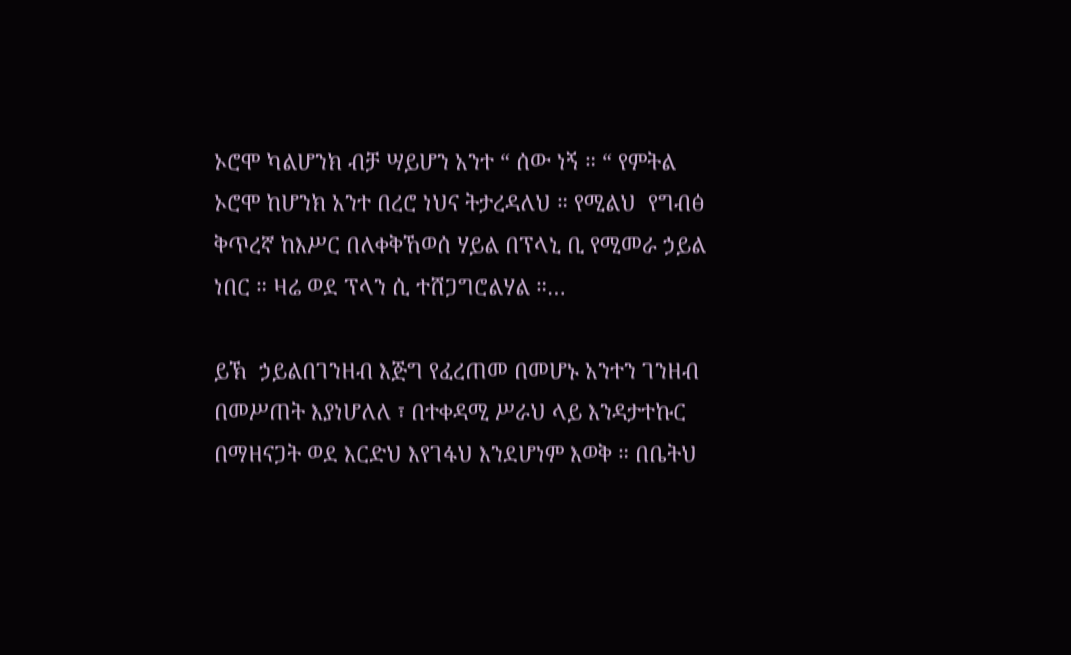ኦሮሞ ካልሆንክ ብቻ ሣይሆን አንተ “ ሰው ነኝ ። “ የምትል ኦሮሞ ከሆንክ አንተ በረሮ ነህና ትታረዳለህ ። የሚልህ  የግብፅ ቅጥረኛ ከእሥር በለቀቅኸወሰ ሃይል በፕላኒ ቢ የሚመራ ኃይል ነበር ። ዛሬ ወደ ፕላን ሲ ተሸጋግሮልሃል ።…

ይኽ  ኃይልበገንዘብ እጅግ የፈረጠመ በመሆኑ አንተን ገንዘብ በመሥጠት እያነሆለለ ፣ በተቀዳሚ ሥራህ ላይ እንዳታተኩር በማዘናጋት ወደ እርድህ እየገፋህ እንደሆነም እወቅ ። በቤትህ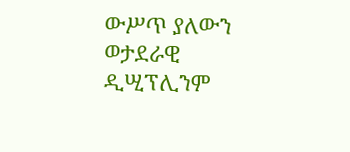ውሥጥ ያለውን ወታደራዊ ዲሢፕሊንም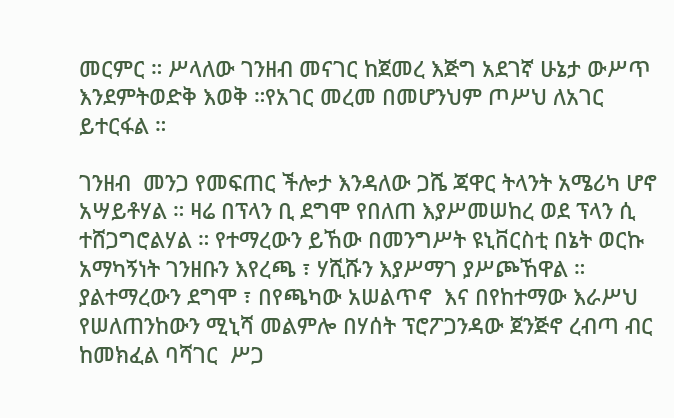መርምር ። ሥላለው ገንዘብ መናገር ከጀመረ እጅግ አደገኛ ሁኔታ ውሥጥ እንደምትወድቅ እወቅ ።የአገር መረመ በመሆንህም ጦሥህ ለአገር ይተርፋል ።

ገንዘብ  መንጋ የመፍጠር ችሎታ እንዳለው ጋሼ ጃዋር ትላንት አሜሪካ ሆኖ አሣይቶሃል ። ዛሬ በፕላን ቢ ደግሞ የበለጠ እያሥመሠከረ ወደ ፕላን ሲ ተሸጋግሮልሃል ። የተማረውን ይኸው በመንግሥት ዩኒቨርስቲ በኔት ወርኩ አማካኝነት ገንዘቡን እየረጫ ፣ ሃሺሹን እያሥማገ ያሥጮኸዋል ።  ያልተማረውን ደግሞ ፣ በየጫካው አሠልጥኖ  እና በየከተማው እራሥህ  የሠለጠንከውን ሚኒሻ መልምሎ በሃሰት ፕሮፖጋንዳው ጀንጅኖ ረብጣ ብር ከመክፈል ባሻገር  ሥጋ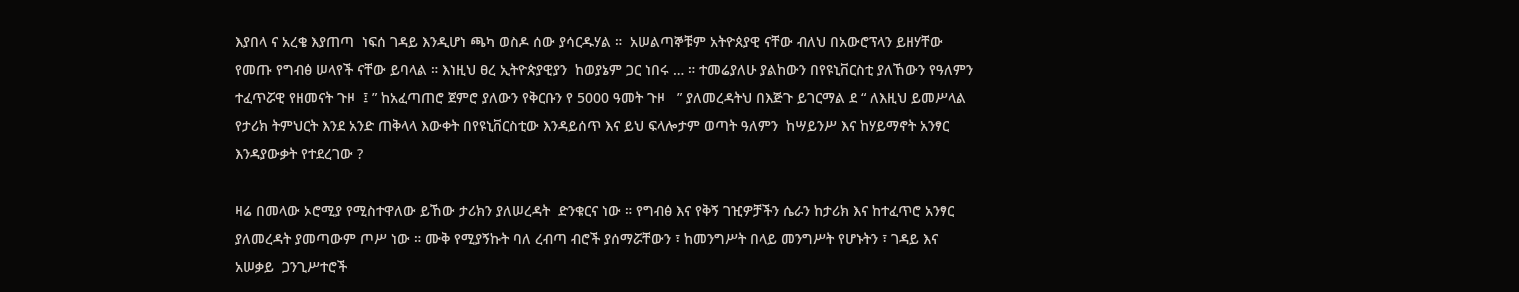እያበላ ና አረቄ እያጠጣ  ነፍሰ ገዳይ እንዲሆነ ጫካ ወስዶ ሰው ያሳርዱሃል ።  አሠልጣኞቹም አትዮጰያዊ ናቸው ብለህ በአውሮፕላን ይዘሃቸው የመጡ የግብፅ ሠላየች ናቸው ይባላል ። እነዚህ ፀረ ኢትዮጵያዊያን  ከወያኔም ጋር ነበሩ … ። ተመሬያለሁ ያልከውን በየዩኒቨርስቲ ያለኸውን የዓለምን ተፈጥሯዊ የዘመናት ጉዞ  ፤ ” ከአፈጣጠሮ ጀምሮ ያለውን የቅርቡን የ 5000 ዓመት ጉዞ   ” ያለመረዳትህ በእጅጉ ይገርማል ደ “ ለእዚህ ይመሥላል የታሪክ ትምህርት እንደ አንድ ጠቅላላ እውቀት በየዩኒቨርስቲው እንዳይሰጥ እና ይህ ፍላሎታም ወጣት ዓለምን  ከሣይንሥ እና ከሃይማኖት አንፃር   እንዳያውቃት የተደረገው ?

ዛሬ በመላው ኦሮሚያ የሚስተዋለው ይኸው ታሪክን ያለሠረዳት  ድንቁርና ነው ። የግብፅ እና የቅኝ ገዢዎቻችን ሴራን ከታሪክ እና ከተፈጥሮ አንፃር ያለመረዳት ያመጣውም ጦሥ ነው ። ሙቅ የሚያኝኩት ባለ ረብጣ ብሮች ያሰማሯቸውን ፣ ከመንግሥት በላይ መንግሥት የሆኑትን ፣ ገዳይ እና አሠቃይ  ጋንጊሥተሮች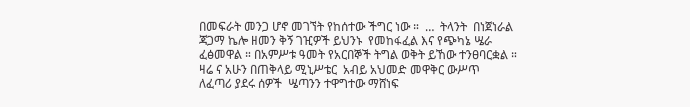በመፍራት መንጋ ሆኖ መገኘት የከሰተው ችግር ነው ።  …  ትላንት  በነጀነራል ጃጋማ ኬሎ ዘመን ቅኝ ገዢዎች ይህንኑ  የመከፋፈል እና የጭካኔ ሤራ ፈፅመዋል ። በአምሥቱ ዓመት የአርበኞች ትግል ወቅት ይኸው ተንፀባርቋል ። ዛሬ ና አሁን በጠቅላይ ሚኒሥቴር  አብይ አህመድ መዋቅር ውሥጥ   ለፈጣሪ ያደሩ ሰዎች  ሤጣንን ተዋግተው ማሸነፍ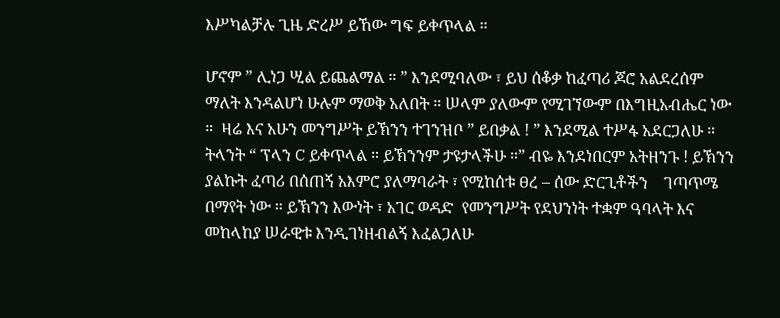እሥካልቻሉ ጊዜ ድረሥ ይኸው ግፍ ይቀጥላል ።

ሆኖም ” ሊነጋ ሢል ይጨልማል ። ” እንደሚባለው ፣ ይህ ሰቆቃ ከፈጣሪ ጆሮ አልደረሰም ማለት እንዳልሆነ ሁሉም ማወቅ አለበት ። ሠላም ያለውም የሚገኘውም በእግዚአብሔር ነው ።  ዛሬ እና አሁን መንግሥት ይኽንን ተገንዝቦ ” ይበቃል ! ” እንደሚል ተሥፋ አደርጋለሁ ። ትላንት “ ፕላን C ይቀጥላል ። ይኽንንም ታዩታላችሁ ።” ብዬ እንደነበርም አትዘንጉ ! ይኽንን ያልኩት ፈጣሪ በሰጠኝ አእምሮ ያለማባራት ፣ የሚከሰቱ ፀረ – ሰው ድርጊቶችን    ገጣጥሜ በማየት ነው ። ይኽንን እውነት ፣ አገር ወዳድ  የመንግሥት የደህንነት ተቋም ዓባላት እና መከላከያ ሠራዊቱ እንዲገነዘብልኝ እፈልጋለሁ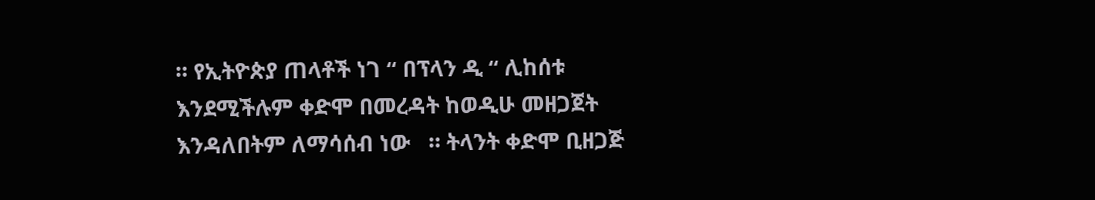። የኢትዮጵያ ጠላቶች ነገ “ በፕላን ዲ “ ሊከሰቱ እንደሚችሉም ቀድሞ በመረዳት ከወዲሁ መዘጋጀት እንዳለበትም ለማሳሰብ ነው   ። ትላንት ቀድሞ ቢዘጋጅ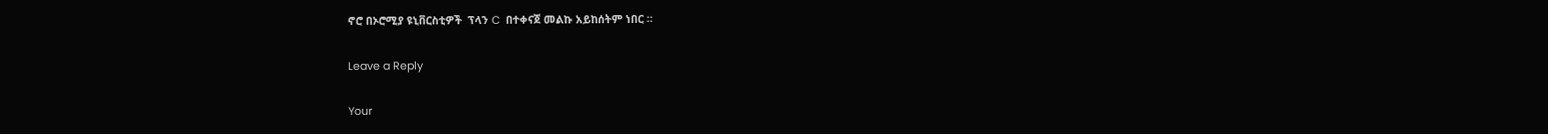ኖሮ በኦሮሚያ ዩኒቨርስቲዎች  ፕላን C  በተቀናጀ መልኩ አይከሰትም ነበር ።

Leave a Reply

Your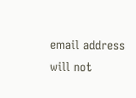email address will not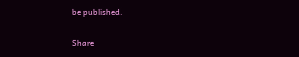be published.

Share